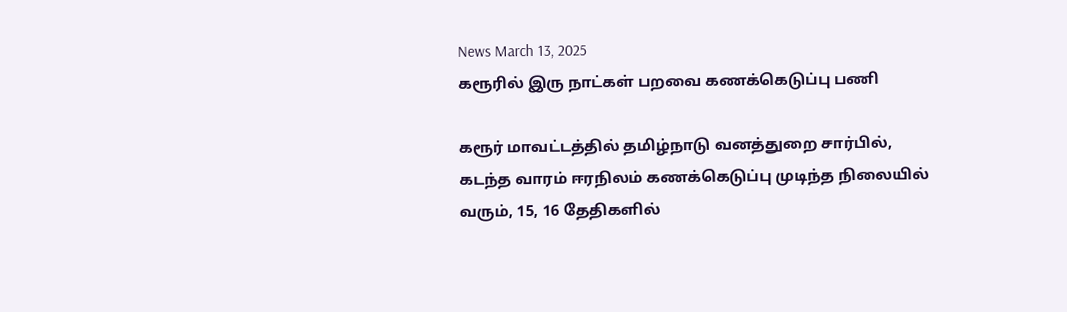News March 13, 2025
கரூரில் இரு நாட்கள் பறவை கணக்கெடுப்பு பணி

கரூர் மாவட்டத்தில் தமிழ்நாடு வனத்துறை சார்பில், கடந்த வாரம் ஈரநிலம் கணக்கெடுப்பு முடிந்த நிலையில் வரும், 15, 16 தேதிகளில்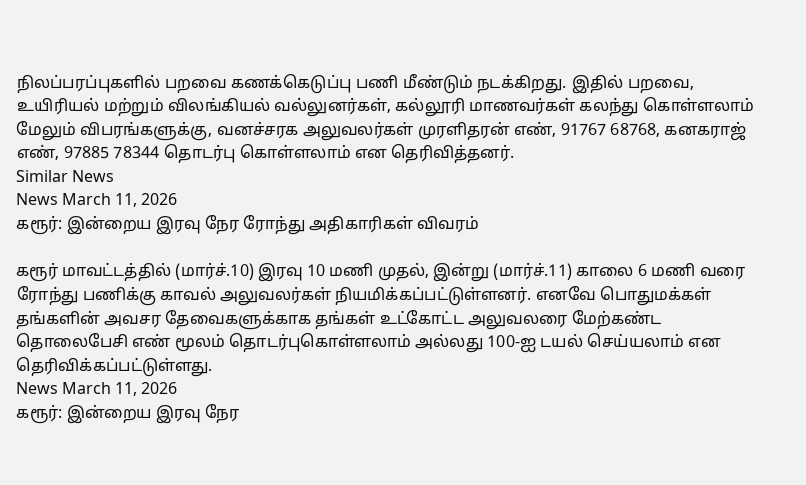நிலப்பரப்புகளில் பறவை கணக்கெடுப்பு பணி மீண்டும் நடக்கிறது. இதில் பறவை, உயிரியல் மற்றும் விலங்கியல் வல்லுனர்கள், கல்லூரி மாணவர்கள் கலந்து கொள்ளலாம் மேலும் விபரங்களுக்கு, வனச்சரக அலுவலர்கள் முரளிதரன் எண், 91767 68768, கனகராஜ் எண், 97885 78344 தொடர்பு கொள்ளலாம் என தெரிவித்தனர்.
Similar News
News March 11, 2026
கரூர்: இன்றைய இரவு நேர ரோந்து அதிகாரிகள் விவரம்

கரூர் மாவட்டத்தில் (மார்ச்.10) இரவு 10 மணி முதல், இன்று (மார்ச்.11) காலை 6 மணி வரை ரோந்து பணிக்கு காவல் அலுவலர்கள் நியமிக்கப்பட்டுள்ளனர். எனவே பொதுமக்கள் தங்களின் அவசர தேவைகளுக்காக தங்கள் உட்கோட்ட அலுவலரை மேற்கண்ட தொலைபேசி எண் மூலம் தொடர்புகொள்ளலாம் அல்லது 100-ஐ டயல் செய்யலாம் என தெரிவிக்கப்பட்டுள்ளது.
News March 11, 2026
கரூர்: இன்றைய இரவு நேர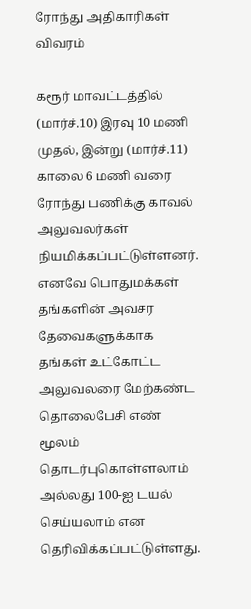ரோந்து அதிகாரிகள் விவரம்

கரூர் மாவட்டத்தில் (மார்ச்.10) இரவு 10 மணி முதல், இன்று (மார்ச்.11) காலை 6 மணி வரை ரோந்து பணிக்கு காவல் அலுவலர்கள் நியமிக்கப்பட்டுள்ளனர். எனவே பொதுமக்கள் தங்களின் அவசர தேவைகளுக்காக தங்கள் உட்கோட்ட அலுவலரை மேற்கண்ட தொலைபேசி எண் மூலம் தொடர்புகொள்ளலாம் அல்லது 100-ஐ டயல் செய்யலாம் என தெரிவிக்கப்பட்டுள்ளது.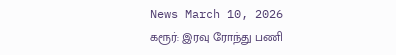News March 10, 2026
கரூர்: இரவு ரோந்து பணி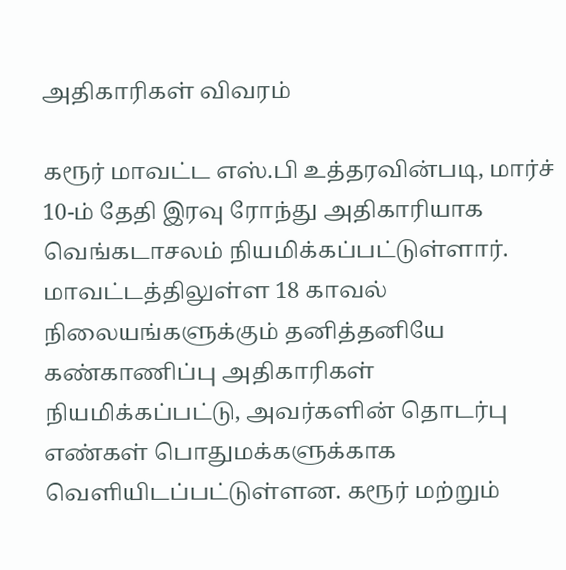அதிகாரிகள் விவரம்

கரூர் மாவட்ட எஸ்.பி உத்தரவின்படி, மார்ச் 10-ம் தேதி இரவு ரோந்து அதிகாரியாக வெங்கடாசலம் நியமிக்கப்பட்டுள்ளார். மாவட்டத்திலுள்ள 18 காவல் நிலையங்களுக்கும் தனித்தனியே கண்காணிப்பு அதிகாரிகள் நியமிக்கப்பட்டு, அவர்களின் தொடர்பு எண்கள் பொதுமக்களுக்காக வெளியிடப்பட்டுள்ளன. கரூர் மற்றும்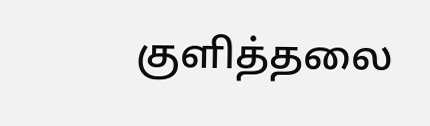குளித்தலை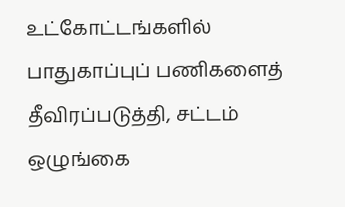உட்கோட்டங்களில் பாதுகாப்புப் பணிகளைத் தீவிரப்படுத்தி, சட்டம் ஒழுங்கை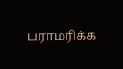பராமரிக்க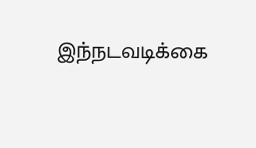இந்நடவடிக்கை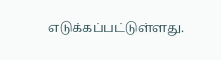எடுக்கப்பட்டுள்ளது.